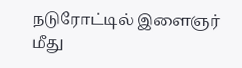நடுரோட்டில் இளைஞர் மீது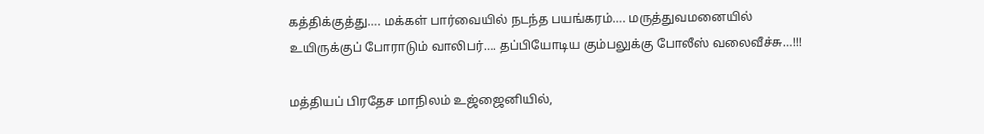கத்திக்குத்து…. மக்கள் பார்வையில் நடந்த பயங்கரம்…. மருத்துவமனையில் உயிருக்குப் போராடும் வாலிபர்…. தப்பியோடிய கும்பலுக்கு போலீஸ் வலைவீச்சு…!!!

மத்தியப் பிரதேச மாநிலம் உஜ்ஜைனியில்,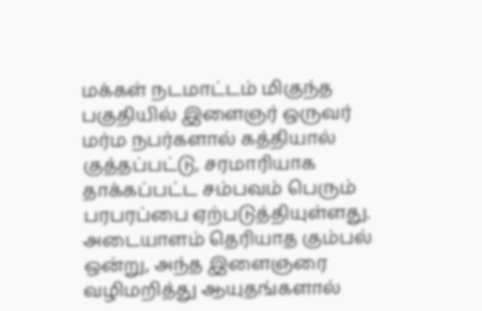மக்கள் நடமாட்டம் மிகுந்த பகுதியில் இளைஞர் ஒருவர் மர்ம நபர்களால் கத்தியால் குத்தப்பட்டு, சரமாரியாக தாக்கப்பட்ட சம்பவம் பெரும் பரபரப்பை ஏற்படுத்தியுள்ளது. அடையாளம் தெரியாத கும்பல் ஒன்று, அந்த இளைஞரை வழிமறித்து ஆயுதங்களால்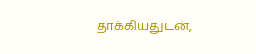தாக்கியதுடன்,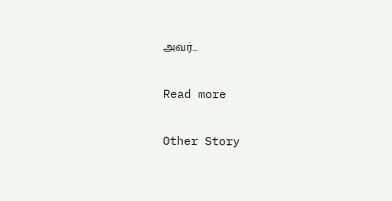அவர்…

Read more

Other Story